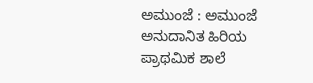ಅಮುಂಜೆ : ಅಮುಂಜೆ ಅನುದಾನಿತ ಹಿರಿಯ ಪ್ರಾಥಮಿಕ ಶಾಲೆ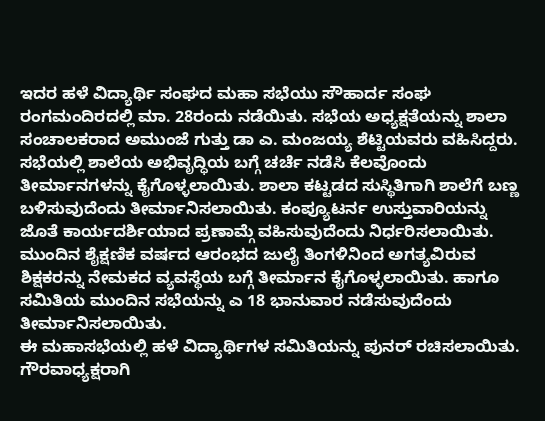ಇದರ ಹಳೆ ವಿದ್ಯಾರ್ಥಿ ಸಂಘದ ಮಹಾ ಸಭೆಯು ಸೌಹಾರ್ದ ಸಂಘ ರಂಗಮಂದಿರದಲ್ಲಿ ಮಾ. 28ರಂದು ನಡೆಯಿತು. ಸಭೆಯ ಅಧ್ಯಕ್ಷತೆಯನ್ನು ಶಾಲಾ ಸಂಚಾಲಕರಾದ ಅಮುಂಜೆ ಗುತ್ತು ಡಾ ಎ. ಮಂಜಯ್ಯ ಶೆಟ್ಟಿಯವರು ವಹಿಸಿದ್ದರು.
ಸಭೆಯಲ್ಲಿ ಶಾಲೆಯ ಅಭಿವೃದ್ಧಿಯ ಬಗ್ಗೆ ಚರ್ಚೆ ನಡೆಸಿ ಕೆಲವೊಂದು ತೀರ್ಮಾನಗಳನ್ನು ಕೈಗೊಳ್ಳಲಾಯಿತು. ಶಾಲಾ ಕಟ್ಟಡದ ಸುಸ್ಥಿತಿಗಾಗಿ ಶಾಲೆಗೆ ಬಣ್ಣ ಬಳಿಸುವುದೆಂದು ತೀರ್ಮಾನಿಸಲಾಯಿತು. ಕಂಪ್ಯೂಟರ್ನ ಉಸ್ತುವಾರಿಯನ್ನು ಜೊತೆ ಕಾರ್ಯದರ್ಶಿಯಾದ ಪ್ರಣಾಮ್ಗೆ ವಹಿಸುವುದೆಂದು ನಿರ್ಧರಿಸಲಾಯಿತು. ಮುಂದಿನ ಶೈಕ್ಷಣಿಕ ವರ್ಷದ ಆರಂಭದ ಜುಲೈ ತಿಂಗಳಿನಿಂದ ಅಗತ್ಯವಿರುವ ಶಿಕ್ಷಕರನ್ನು ನೇಮಕದ ವ್ಯವಸ್ಥೆಯ ಬಗ್ಗೆ ತೀರ್ಮಾನ ಕೈಗೊಳ್ಳಲಾಯಿತು. ಹಾಗೂ ಸಮಿತಿಯ ಮುಂದಿನ ಸಭೆಯನ್ನು ಎ 18 ಭಾನುವಾರ ನಡೆಸುವುದೆಂದು ತೀರ್ಮಾನಿಸಲಾಯಿತು.
ಈ ಮಹಾಸಭೆಯಲ್ಲಿ ಹಳೆ ವಿದ್ಯಾರ್ಥಿಗಳ ಸಮಿತಿಯನ್ನು ಪುನರ್ ರಚಿಸಲಾಯಿತು. ಗೌರವಾಧ್ಯಕ್ಷರಾಗಿ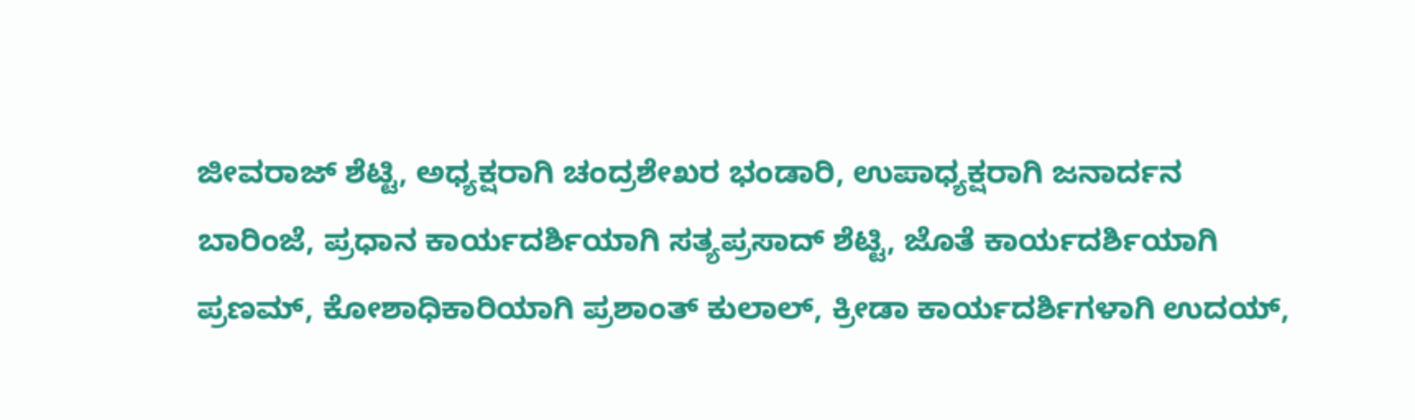ಜೀವರಾಜ್ ಶೆಟ್ಟಿ, ಅಧ್ಯಕ್ಷರಾಗಿ ಚಂದ್ರಶೇಖರ ಭಂಡಾರಿ, ಉಪಾಧ್ಯಕ್ಷರಾಗಿ ಜನಾರ್ದನ ಬಾರಿಂಜೆ, ಪ್ರಧಾನ ಕಾರ್ಯದರ್ಶಿಯಾಗಿ ಸತ್ಯಪ್ರಸಾದ್ ಶೆಟ್ಟಿ, ಜೊತೆ ಕಾರ್ಯದರ್ಶಿಯಾಗಿ ಪ್ರಣಮ್, ಕೋಶಾಧಿಕಾರಿಯಾಗಿ ಪ್ರಶಾಂತ್ ಕುಲಾಲ್, ಕ್ರೀಡಾ ಕಾರ್ಯದರ್ಶಿಗಳಾಗಿ ಉದಯ್,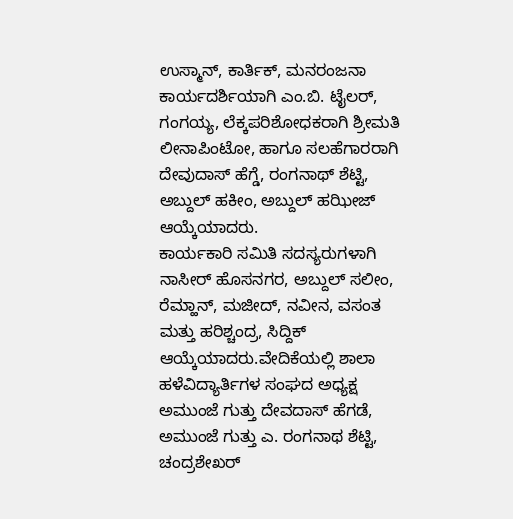ಉಸ್ಮಾನ್, ಕಾರ್ತಿಕ್, ಮನರಂಜನಾ ಕಾರ್ಯದರ್ಶಿಯಾಗಿ ಎಂ.ಬಿ. ಟೈಲರ್, ಗಂಗಯ್ಯ, ಲೆಕ್ಕಪರಿಶೋಧಕರಾಗಿ ಶ್ರೀಮತಿ ಲೀನಾಪಿಂಟೋ, ಹಾಗೂ ಸಲಹೆಗಾರರಾಗಿ ದೇವುದಾಸ್ ಹೆಗ್ಡೆ, ರಂಗನಾಥ್ ಶೆಟ್ಟಿ, ಅಬ್ದುಲ್ ಹಕೀಂ, ಅಬ್ದುಲ್ ಹಝೀಜ್ ಆಯ್ಕೆಯಾದರು.
ಕಾರ್ಯಕಾರಿ ಸಮಿತಿ ಸದಸ್ಯರುಗಳಾಗಿ ನಾಸೀರ್ ಹೊಸನಗರ, ಅಬ್ದುಲ್ ಸಲೀಂ, ರೆಮ್ಹಾನ್, ಮಜೀದ್, ನವೀನ, ವಸಂತ ಮತ್ತು ಹರಿಶ್ಚಂದ್ರ, ಸಿದ್ದಿಕ್ ಆಯ್ಕೆಯಾದರು.ವೇದಿಕೆಯಲ್ಲಿ ಶಾಲಾ ಹಳೆವಿದ್ಯಾರ್ತಿಗಳ ಸಂಘದ ಅಧ್ಯಕ್ಷ ಅಮುಂಜೆ ಗುತ್ತು ದೇವದಾಸ್ ಹೆಗಡೆ, ಅಮುಂಜೆ ಗುತ್ತು ಎ. ರಂಗನಾಥ ಶೆಟ್ಟಿ, ಚಂದ್ರಶೇಖರ್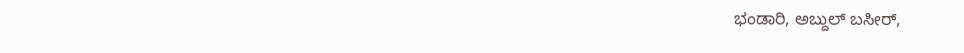ಭಂಡಾರಿ, ಅಬ್ದುಲ್ ಬಸೀರ್,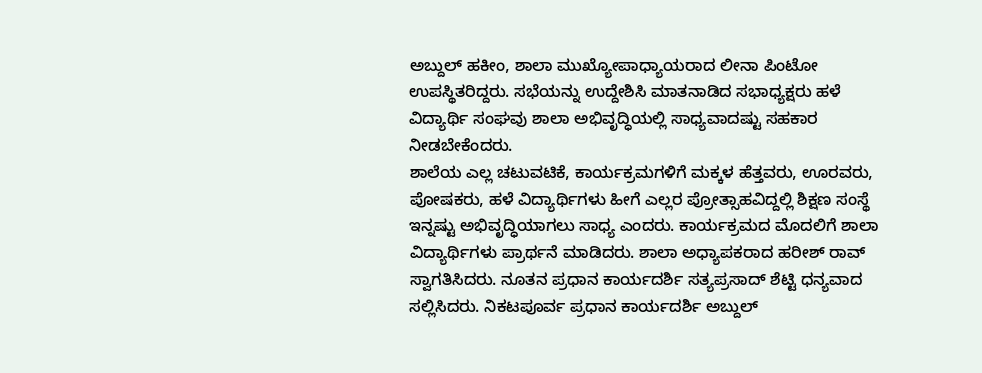ಅಬ್ದುಲ್ ಹಕೀಂ, ಶಾಲಾ ಮುಖ್ಯೋಪಾಧ್ಯಾಯರಾದ ಲೀನಾ ಪಿಂಟೋ ಉಪಸ್ಥಿತರಿದ್ದರು. ಸಭೆಯನ್ನು ಉದ್ದೇಶಿಸಿ ಮಾತನಾಡಿದ ಸಭಾಧ್ಯಕ್ಷರು ಹಳೆ ವಿದ್ಯಾರ್ಥಿ ಸಂಘವು ಶಾಲಾ ಅಭಿವೃದ್ಧಿಯಲ್ಲಿ ಸಾಧ್ಯವಾದಷ್ಟು ಸಹಕಾರ ನೀಡಬೇಕೆಂದರು.
ಶಾಲೆಯ ಎಲ್ಲ ಚಟುವಟಿಕೆ, ಕಾರ್ಯಕ್ರಮಗಳಿಗೆ ಮಕ್ಕಳ ಹೆತ್ತವರು, ಊರವರು, ಪೋಷಕರು, ಹಳೆ ವಿದ್ಯಾರ್ಥಿಗಳು ಹೀಗೆ ಎಲ್ಲರ ಪ್ರೋತ್ಸಾಹವಿದ್ದಲ್ಲಿ ಶಿಕ್ಷಣ ಸಂಸ್ಥೆ ಇನ್ನಷ್ಟು ಅಭಿವೃದ್ಧಿಯಾಗಲು ಸಾಧ್ಯ ಎಂದರು. ಕಾರ್ಯಕ್ರಮದ ಮೊದಲಿಗೆ ಶಾಲಾ ವಿದ್ಯಾರ್ಥಿಗಳು ಪ್ರಾರ್ಥನೆ ಮಾಡಿದರು. ಶಾಲಾ ಅಧ್ಯಾಪಕರಾದ ಹರೀಶ್ ರಾವ್ ಸ್ವಾಗತಿಸಿದರು. ನೂತನ ಪ್ರಧಾನ ಕಾರ್ಯದರ್ಶಿ ಸತ್ಯಪ್ರಸಾದ್ ಶೆಟ್ಟಿ ಧನ್ಯವಾದ ಸಲ್ಲಿಸಿದರು. ನಿಕಟಪೂರ್ವ ಪ್ರಧಾನ ಕಾರ್ಯದರ್ಶಿ ಅಬ್ದುಲ್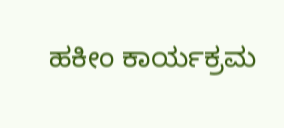ಹಕೀಂ ಕಾರ್ಯಕ್ರಮ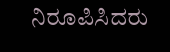ನಿರೂಪಿಸಿದರು